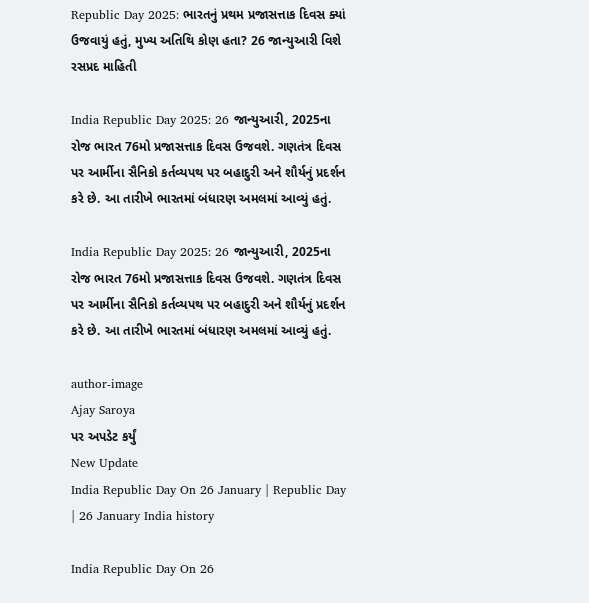Republic Day 2025: ભારતનું પ્રથમ પ્રજાસત્તાક દિવસ ક્યાં ઉજવાયું હતું, મુખ્ય અતિથિ કોણ હતા? 26 જાન્યુઆરી વિશે રસપ્રદ માહિતી

India Republic Day 2025: 26 જાન્યુઆરી, 2025ના રોજ ભારત 76મો પ્રજાસત્તાક દિવસ ઉજવશે. ગણતંત્ર દિવસ પર આર્મીના સૈનિકો કર્તવ્યપથ પર બહાદુરી અને શૌર્યનું પ્રદર્શન કરે છે. આ તારીખે ભારતમાં બંધારણ અમલમાં આવ્યું હતું.

India Republic Day 2025: 26 જાન્યુઆરી, 2025ના રોજ ભારત 76મો પ્રજાસત્તાક દિવસ ઉજવશે. ગણતંત્ર દિવસ પર આર્મીના સૈનિકો કર્તવ્યપથ પર બહાદુરી અને શૌર્યનું પ્રદર્શન કરે છે. આ તારીખે ભારતમાં બંધારણ અમલમાં આવ્યું હતું.

author-image
Ajay Saroya
પર અપડેટ કર્યું
New Update
India Republic Day On 26 January | Republic Day | 26 January India history

India Republic Day On 26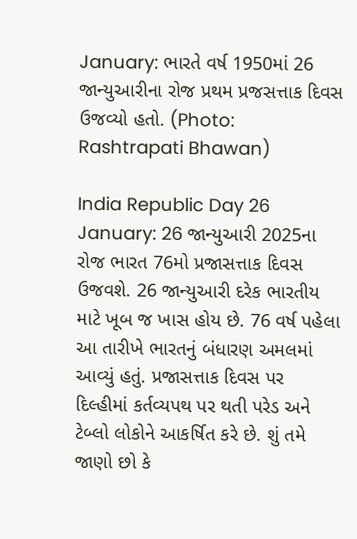January: ભારતે વર્ષ 1950માં 26 જાન્યુઆરીના રોજ પ્રથમ પ્રજસત્તાક દિવસ ઉજવ્યો હતો. (Photo: Rashtrapati Bhawan)

India Republic Day 26 January: 26 જાન્યુઆરી 2025ના રોજ ભારત 76મો પ્રજાસત્તાક દિવસ ઉજવશે. 26 જાન્યુઆરી દરેક ભારતીય માટે ખૂબ જ ખાસ હોય છે. 76 વર્ષ પહેલા આ તારીખે ભારતનું બંધારણ અમલમાં આવ્યું હતું. પ્રજાસત્તાક દિવસ પર દિલ્હીમાં કર્તવ્યપથ પર થતી પરેડ અને ટેબ્લો લોકોને આકર્ષિત કરે છે. શું તમે જાણો છો કે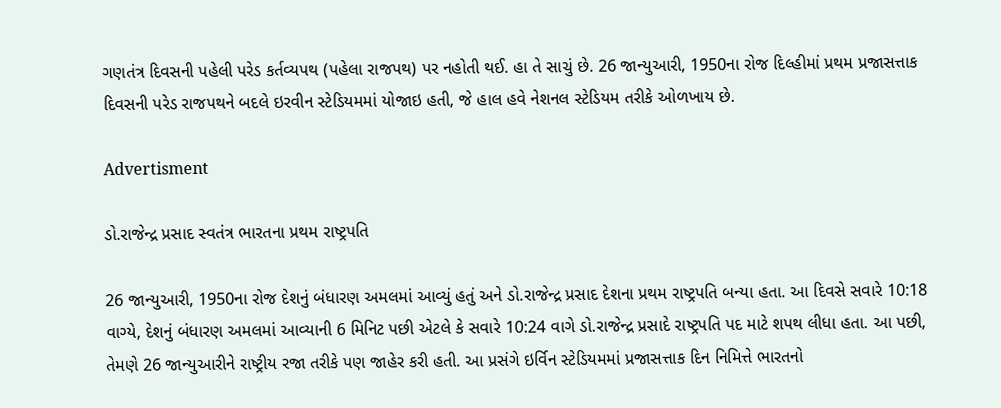ગણતંત્ર દિવસની પહેલી પરેડ કર્તવ્યપથ (પહેલા રાજપથ) પર નહોતી થઈ. હા તે સાચું છે. 26 જાન્યુઆરી, 1950ના રોજ દિલ્હીમાં પ્રથમ પ્રજાસત્તાક દિવસની પરેડ રાજપથને બદલે ઇરવીન સ્ટેડિયમમાં યોજાઇ હતી, જે હાલ હવે નેશનલ સ્ટેડિયમ તરીકે ઓળખાય છે.

Advertisment

ડો.રાજેન્દ્ર પ્રસાદ સ્વતંત્ર ભારતના પ્રથમ રાષ્ટ્રપતિ

26 જાન્યુઆરી, 1950ના રોજ દેશનું બંધારણ અમલમાં આવ્યું હતું અને ડો.રાજેન્દ્ર પ્રસાદ દેશના પ્રથમ રાષ્ટ્રપતિ બન્યા હતા. આ દિવસે સવારે 10:18 વાગ્યે, દેશનું બંધારણ અમલમાં આવ્યાની 6 મિનિટ પછી એટલે કે સવારે 10:24 વાગે ડો.રાજેન્દ્ર પ્રસાદે રાષ્ટ્રપતિ પદ માટે શપથ લીધા હતા. આ પછી, તેમણે 26 જાન્યુઆરીને રાષ્ટ્રીય રજા તરીકે પણ જાહેર કરી હતી. આ પ્રસંગે ઇર્વિન સ્ટેડિયમમાં પ્રજાસત્તાક દિન નિમિત્તે ભારતનો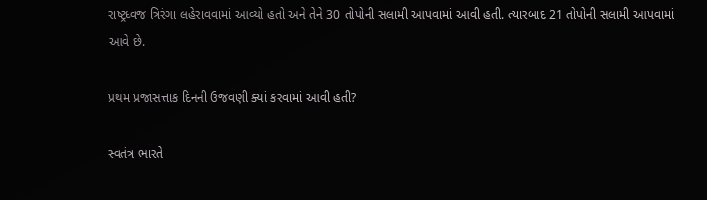રાષ્ટ્રધ્વજ ત્રિરંગા લહેરાવવામાં આવ્યો હતો અને તેને 30 તોપોની સલામી આપવામાં આવી હતી. ત્યારબાદ 21 તોપોની સલામી આપવામાં આવે છે.

પ્રથમ પ્રજાસત્તાક દિનની ઉજવણી ક્યાં કરવામાં આવી હતી?

સ્વતંત્ર ભારતે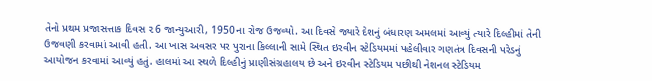તેનો પ્રથમ પ્રજાસત્તાક દિવસ ૨6 જાન્યુઆરી, 1950ના રોજ ઉજવ્યો. આ દિવસે જ્યારે દેશનું બંધારણ અમલમાં આવ્યું ત્યારે દિલ્હીમાં તેની ઉજવણી કરવામાં આવી હતી. આ ખાસ અવસર પર પુરાના કિલ્લાની સામે સ્થિત ઇરવીન સ્ટેડિયમમાં પહેલીવાર ગણતંત્ર દિવસની પરેડનું આયોજન કરવામાં આવ્યું હતું. હાલમાં આ સ્થળે દિલ્હીનું પ્રાણીસંગ્રહાલય છે અને ઇરવીન સ્ટેડિયમ પછીથી નેશનલ સ્ટેડિયમ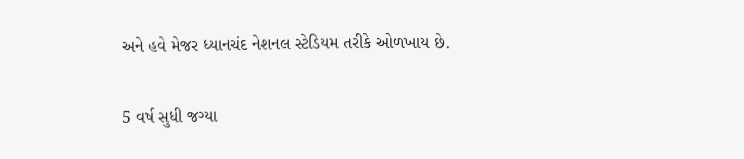અને હવે મેજર ધ્યાનચંદ નેશનલ સ્ટેડિયમ તરીકે ઓળખાય છે.

5 વર્ષ સુધી જગ્યા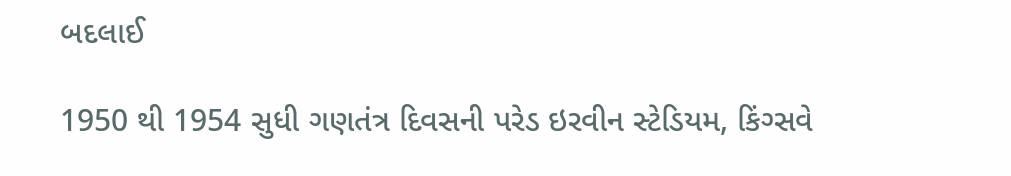બદલાઈ

1950 થી 1954 સુધી ગણતંત્ર દિવસની પરેડ ઇરવીન સ્ટેડિયમ, કિંગ્સવે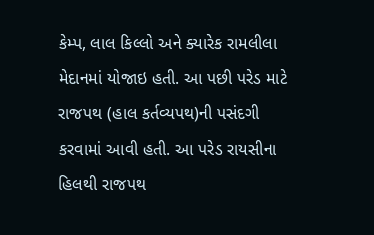કેમ્પ, લાલ કિલ્લો અને ક્યારેક રામલીલા મેદાનમાં યોજાઇ હતી. આ પછી પરેડ માટે રાજપથ (હાલ કર્તવ્યપથ)ની પસંદગી કરવામાં આવી હતી. આ પરેડ રાયસીના હિલથી રાજપથ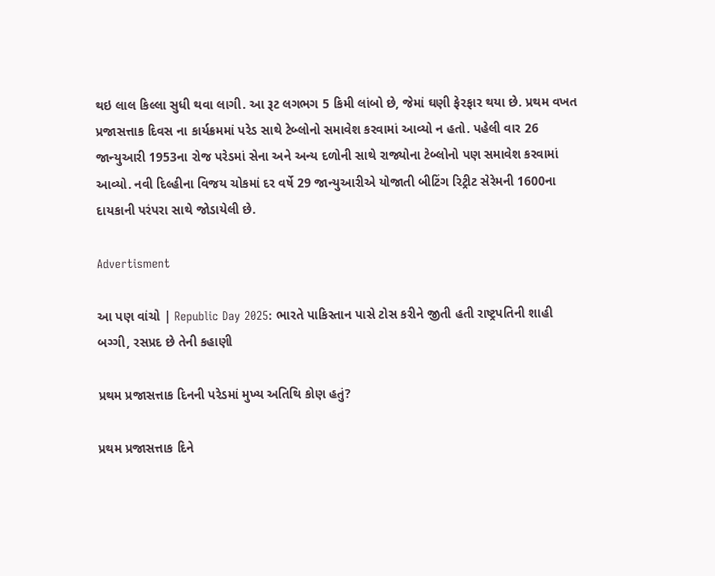થઇ લાલ કિલ્લા સુધી થવા લાગી. આ રૂટ લગભગ 5 કિમી લાંબો છે, જેમાં ઘણી ફેરફાર થયા છે. પ્રથમ વખત પ્રજાસત્તાક દિવસ ના કાર્યક્રમમાં પરેડ સાથે ટેબ્લોનો સમાવેશ કરવામાં આવ્યો ન હતો. પહેલી વાર 26 જાન્યુઆરી 1953ના રોજ પરેડમાં સેના અને અન્ય દળોની સાથે રાજ્યોના ટેબ્લોનો પણ સમાવેશ કરવામાં આવ્યો. નવી દિલ્હીના વિજય ચોકમાં દર વર્ષે 29 જાન્યુઆરીએ યોજાતી બીટિંગ રિટ્રીટ સેરેમની 1600ના દાયકાની પરંપરા સાથે જોડાયેલી છે.

Advertisment

આ પણ વાંચો | Republic Day 2025: ભારતે પાકિસ્તાન પાસે ટોસ કરીને જીતી હતી રાષ્ટ્રપતિની શાહી બગ્ગી, રસપ્રદ છે તેની કહાણી

પ્રથમ પ્રજાસત્તાક દિનની પરેડમાં મુખ્ય અતિથિ કોણ હતું?

પ્રથમ પ્રજાસત્તાક દિને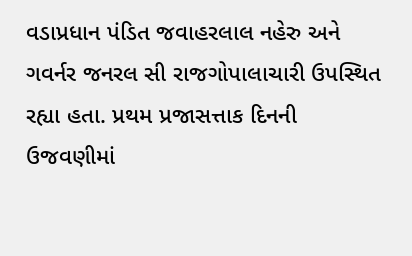વડાપ્રધાન પંડિત જવાહરલાલ નહેરુ અને ગવર્નર જનરલ સી રાજગોપાલાચારી ઉપસ્થિત રહ્યા હતા. પ્રથમ પ્રજાસત્તાક દિનની ઉજવણીમાં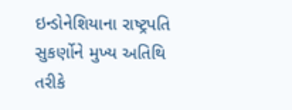ઇન્ડોનેશિયાના રાષ્ટ્રપતિ સુકર્ણોને મુખ્ય અતિથિ તરીકે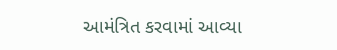આમંત્રિત કરવામાં આવ્યા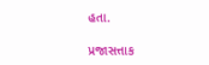હતા.

પ્રજાસત્તાક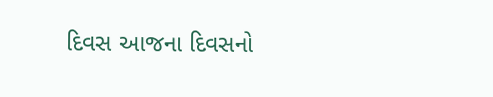દિવસ આજના દિવસનો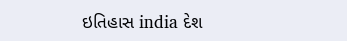ઇતિહાસ india દેશ